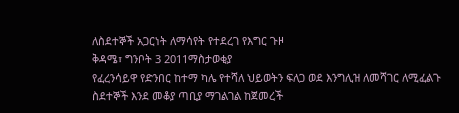ለስደተኞች አጋርነት ለማሳየት የተደረገ የእግር ጉዞ
ቅዳሜ፣ ግንቦት 3 2011ማስታወቂያ
የፈረንሳይዋ የድንበር ከተማ ካሌ የተሻለ ህይወትን ፍለጋ ወደ እንግሊዝ ለመሻገር ለሚፈልጉ ስደተኞች እንደ መቆያ ጣቢያ ማገልገል ከጀመረች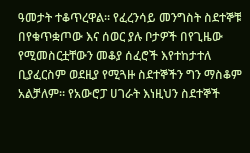ዓመታት ተቆጥረዋል። የፈረንሳይ መንግስት ስደተኞቹ በየቁጥቋጦው እና ሰወር ያሉ ቦታዎች በየጊዜው የሚመስርቷቸውን መቆያ ሰፈሮች እየተከታተለ ቢያፈርስም ወደዚያ የሚጓዙ ስደተኞችን ግን ማስቆም አልቻለም። የአውሮፓ ሀገራት እነዚህን ስደተኞች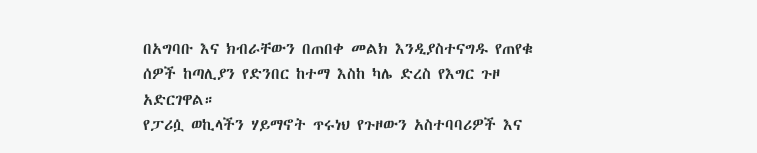በአግባቡ እና ክብራቸውን በጠበቀ መልክ እንዲያስተናግዱ የጠየቁ ሰዎች ከጣሊያን የድንበር ከተማ እስከ ካሌ ድረስ የእግር ጉዞ አድርገዋል።
የፓሪሷ ወኪላችን ሃይማኖት ጥሩነህ የጉዞውን አስተባባሪዎች እና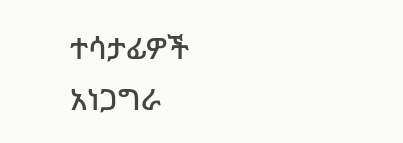ተሳታፊዎች አነጋግራ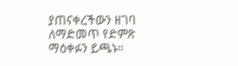ያጠናቀረችውን ዘገባ ለማድመጥ የድምጽ ማዕቀፉን ይጫኑ።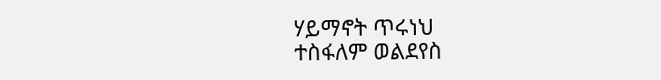ሃይማኖት ጥሩነህ
ተስፋለም ወልደየስ